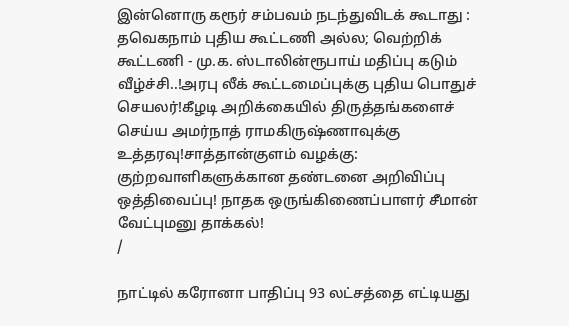இன்னொரு கரூர் சம்பவம் நடந்துவிடக் கூடாது : தவெகநாம் புதிய கூட்டணி அல்ல; வெற்றிக் கூட்டணி - மு.க. ஸ்டாலின்ரூபாய் மதிப்பு கடும் வீழ்ச்சி..!அரபு லீக் கூட்டமைப்புக்கு புதிய பொதுச் செயலர்!கீழடி அறிக்கையில் திருத்தங்களைச் செய்ய அமர்நாத் ராமகிருஷ்ணாவுக்கு உத்தரவு!சாத்தான்குளம் வழக்கு: குற்றவாளிகளுக்கான தண்டனை அறிவிப்பு ஒத்திவைப்பு! நாதக ஒருங்கிணைப்பாளர் சீமான் வேட்புமனு தாக்கல்!
/

நாட்டில் கரோனா பாதிப்பு 93 லட்சத்தை எட்டியது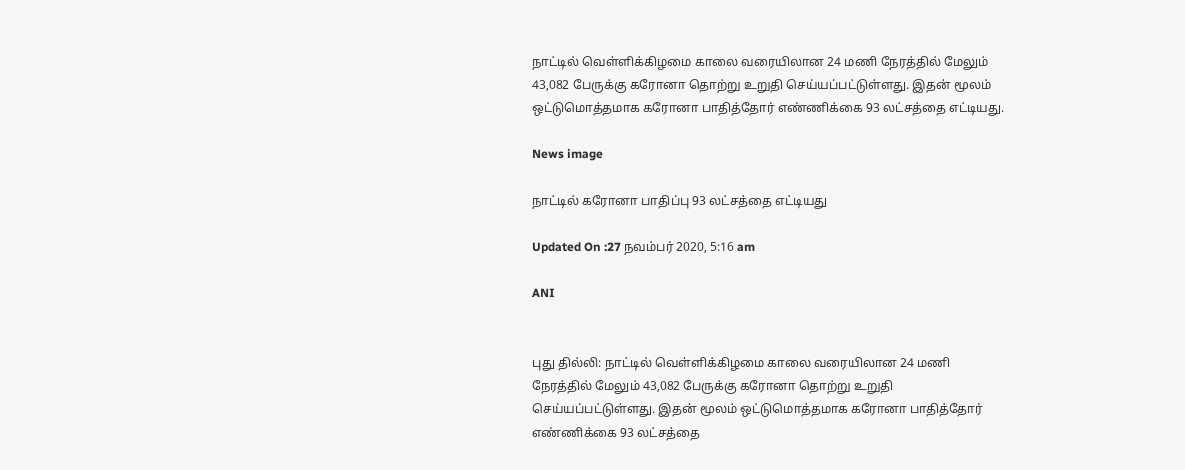நாட்டில் வெள்ளிக்கிழமை காலை வரையிலான 24 மணி நேரத்தில் மேலும் 43,082 பேருக்கு கரோனா தொற்று உறுதி செய்யப்பட்டுள்ளது. இதன் மூலம் ஒட்டுமொத்தமாக கரோனா பாதித்தோர் எண்ணிக்கை 93 லட்சத்தை எட்டியது.

News image

நாட்டில் கரோனா பாதிப்பு 93 லட்சத்தை எட்டியது

Updated On :27 நவம்பர் 2020, 5:16 am

ANI


புது தில்லி: நாட்டில் வெள்ளிக்கிழமை காலை வரையிலான 24 மணி நேரத்தில் மேலும் 43,082 பேருக்கு கரோனா தொற்று உறுதி செய்யப்பட்டுள்ளது. இதன் மூலம் ஒட்டுமொத்தமாக கரோனா பாதித்தோர் எண்ணிக்கை 93 லட்சத்தை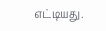எட்டியது.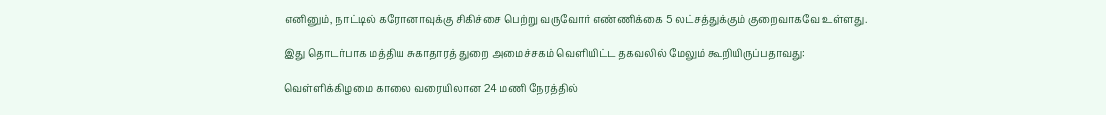எனினும், நாட்டில் கரோனாவுக்கு சிகிச்சை பெற்று வருவோர் எண்ணிக்கை 5 லட்சத்துக்கும் குறைவாகவே உள்ளது.

இது தொடர்பாக மத்திய சுகாதாரத் துறை அமைச்சகம் வெளியிட்ட தகவலில் மேலும் கூறியிருப்பதாவது:

வெள்ளிக்கிழமை காலை வரையிலான 24 மணி நேரத்தில்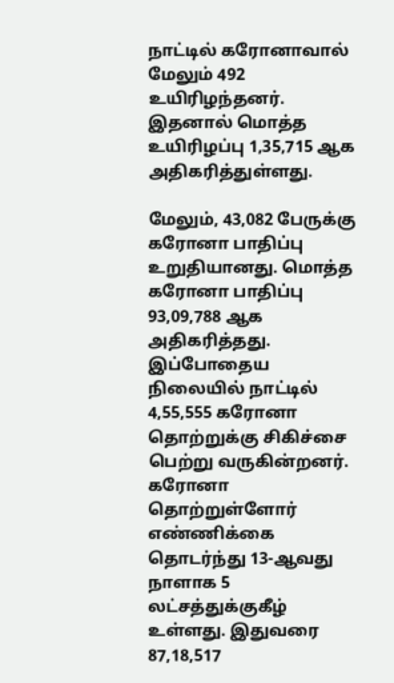நாட்டில் கரோனாவால் மேலும் 492 உயிரிழந்தனர். இதனால் மொத்த உயிரிழப்பு 1,35,715 ஆக அதிகரித்துள்ளது.

மேலும், 43,082 பேருக்கு கரோனா பாதிப்பு உறுதியானது. மொத்த கரோனா பாதிப்பு 93,09,788 ஆக அதிகரித்தது. இப்போதைய நிலையில் நாட்டில் 4,55,555 கரோனா தொற்றுக்கு சிகிச்சை பெற்று வருகின்றனர். கரோனா தொற்றுள்ளோர் எண்ணிக்கை தொடர்ந்து 13-ஆவது நாளாக 5 லட்சத்துக்குகீழ் உள்ளது. இதுவரை 87,18,517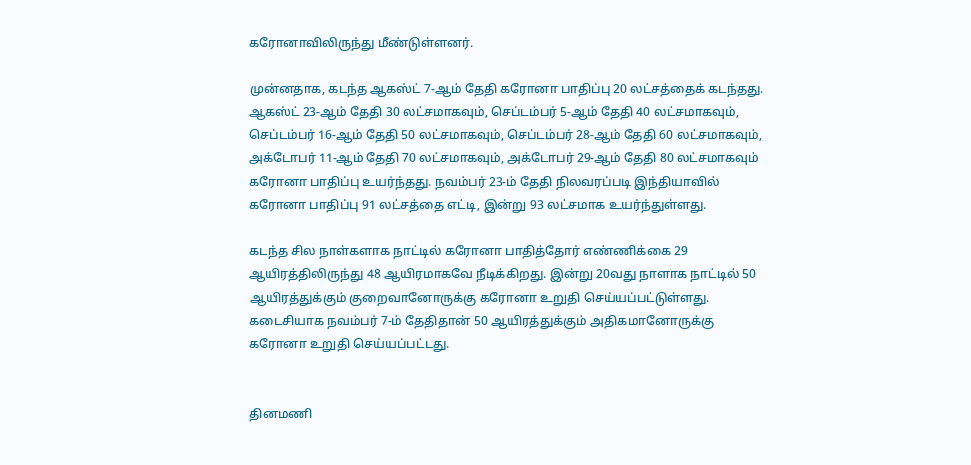கரோனாவிலிருந்து மீண்டுள்ளனர்.

முன்னதாக, கடந்த ஆகஸ்ட் 7-ஆம் தேதி கரோனா பாதிப்பு 20 லட்சத்தைக் கடந்தது. ஆகஸ்ட் 23-ஆம் தேதி 30 லட்சமாகவும், செப்டம்பர் 5-ஆம் தேதி 40 லட்சமாகவும், செப்டம்பர் 16-ஆம் தேதி 50 லட்சமாகவும், செப்டம்பர் 28-ஆம் தேதி 60 லட்சமாகவும், அக்டோபர் 11-ஆம் தேதி 70 லட்சமாகவும், அக்டோபர் 29-ஆம் தேதி 80 லட்சமாகவும் கரோனா பாதிப்பு உயர்ந்தது. நவம்பர் 23-ம் தேதி நிலவரப்படி இந்தியாவில் கரோனா பாதிப்பு 91 லட்சத்தை எட்டி, இன்று 93 லட்சமாக உயர்ந்துள்ளது.

கடந்த சில நாள்களாக நாட்டில் கரோனா பாதித்தோர் எண்ணிக்கை 29 ஆயிரத்திலிருந்து 48 ஆயிரமாகவே நீடிக்கிறது. இன்று 20வது நாளாக நாட்டில் 50 ஆயிரத்துக்கும் குறைவானோருக்கு கரோனா உறுதி செய்யப்பட்டுள்ளது. கடைசியாக நவம்பர் 7-ம் தேதிதான் 50 ஆயிரத்துக்கும் அதிகமானோருக்கு கரோனா உறுதி செய்யப்பட்டது.


தினமணி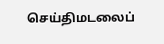செய்திமடலைப்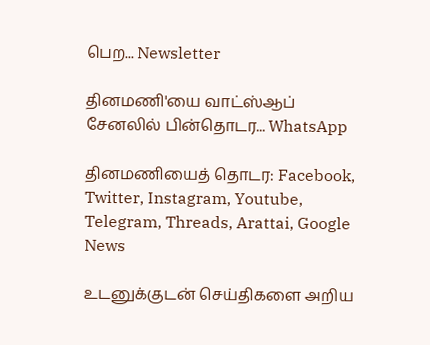பெற... Newsletter

தினமணி'யை வாட்ஸ்ஆப் சேனலில் பின்தொடர... WhatsApp

தினமணியைத் தொடர: Facebook, Twitter, Instagram, Youtube, Telegram, Threads, Arattai, Google News

உடனுக்குடன் செய்திகளை அறிய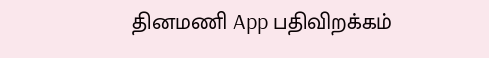தினமணி App பதிவிறக்கம்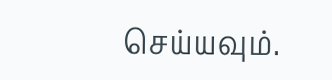செய்யவும்.